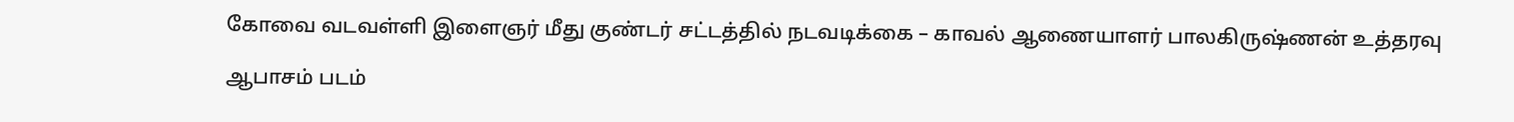கோவை வடவள்ளி இளைஞர் மீது குண்டர் சட்டத்தில் நடவடிக்கை – காவல் ஆணையாளர் பாலகிருஷ்ணன் உத்தரவு

ஆபாசம் படம்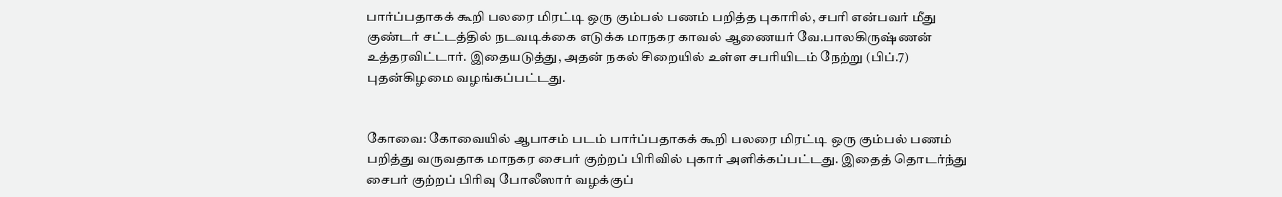பார்ப்பதாகக் கூறி பலரை மிரட்டி ஒரு கும்பல் பணம் பறித்த புகாரில், சபரி என்பவர் மீது குண்டர் சட்டத்தில் நடவடிக்கை எடுக்க மாநகர காவல் ஆணையர் வே.பாலகிருஷ்ணன் உத்தரவிட்டார். இதையடுத்து, அதன் நகல் சிறையில் உள்ள சபரியிடம் நேற்று (பிப்.7) புதன்கிழமை வழங்கப்பட்டது.


கோவை: கோவையில் ஆபாசம் படம் பார்ப்பதாகக் கூறி பலரை மிரட்டி ஒரு கும்பல் பணம் பறித்து வருவதாக மாநகர சைபர் குற்றப் பிரிவில் புகார் அளிக்கப்பட்டது. இதைத் தொடர்ந்து சைபர் குற்றப் பிரிவு போலீஸார் வழக்குப்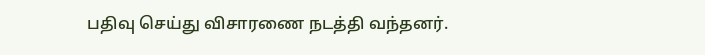பதிவு செய்து விசாரணை நடத்தி வந்தனர்.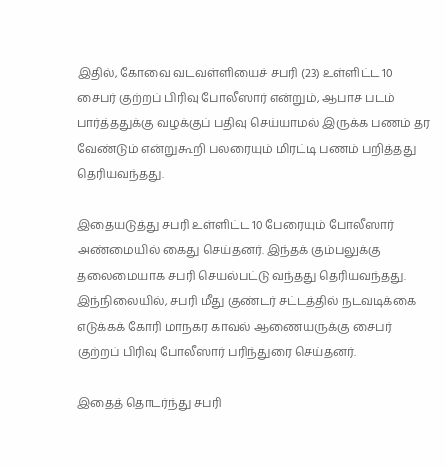இதில், கோவை வடவள்ளியைச் சபரி (23) உள்ளிட்ட 10 சைபர் குற்றப் பிரிவு போலீஸார் என்றும், ஆபாச படம் பார்த்ததுக்கு வழக்குப் பதிவு செய்யாமல் இருக்க பணம் தர வேண்டும் என்றுகூறி பலரையும் மிரட்டி பணம் பறித்தது தெரியவந்தது.

இதையடுத்து சபரி உள்ளிட்ட 10 பேரையும் போலீஸார் அண்மையில் கைது செய்தனர். இந்தக் கும்பலுக்கு தலைமையாக சபரி செயல்பட்டு வந்தது தெரியவந்தது. இந்நிலையில், சபரி மீது குண்டர் சட்டத்தில் நடவடிக்கை எடுக்கக் கோரி மாநகர காவல் ஆணையருக்கு சைபர் குற்றப் பிரிவு போலீஸார் பரிந்துரை செய்தனர்.

இதைத் தொடர்ந்து சபரி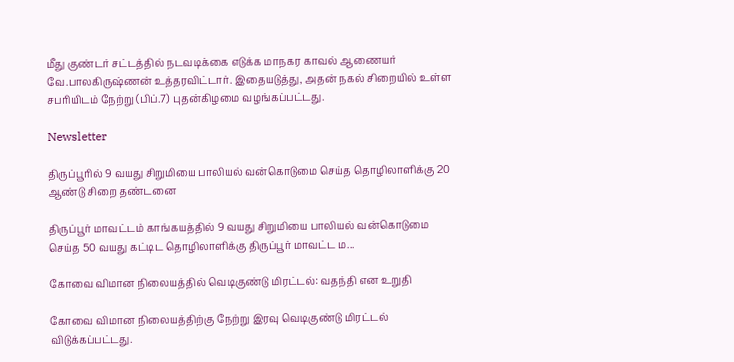மீது குண்டர் சட்டத்தில் நடவடிக்கை எடுக்க மாநகர காவல் ஆணையர் வே.பாலகிருஷ்ணன் உத்தரவிட்டார். இதையடுத்து, அதன் நகல் சிறையில் உள்ள சபரியிடம் நேற்று (பிப்.7) புதன்கிழமை வழங்கப்பட்டது.

Newsletter

திருப்பூரில் 9 வயது சிறுமியை பாலியல் வன்கொடுமை செய்த தொழிலாளிக்கு 20 ஆண்டு சிறை தண்டனை

திருப்பூர் மாவட்டம் காங்கயத்தில் 9 வயது சிறுமியை பாலியல் வன்கொடுமை செய்த 50 வயது கட்டிட தொழிலாளிக்கு திருப்பூர் மாவட்ட ம...

கோவை விமான நிலையத்தில் வெடிகுண்டு மிரட்டல்: வதந்தி என உறுதி

கோவை விமான நிலையத்திற்கு நேற்று இரவு வெடிகுண்டு மிரட்டல் விடுக்கப்பட்டது.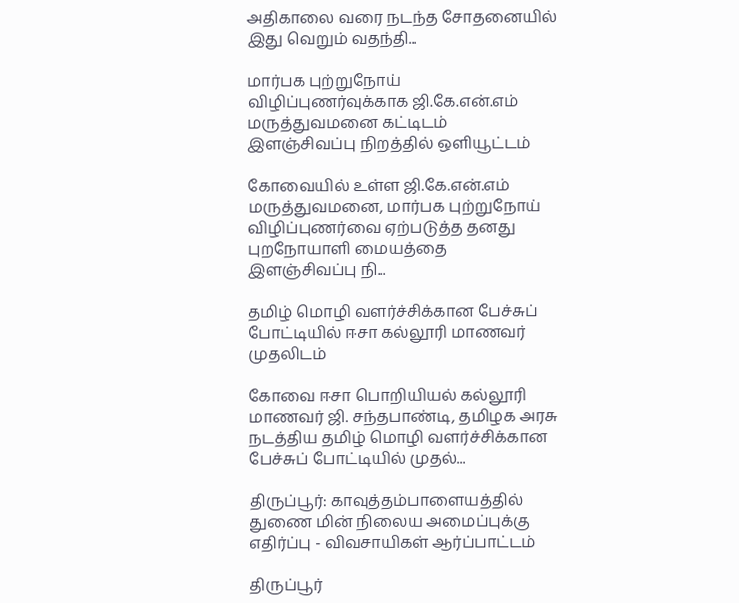அதிகாலை வரை நடந்த சோதனையில் இது வெறும் வதந்தி...

மார்பக புற்றுநோய் விழிப்புணர்வுக்காக ஜி.கே.என்.எம் மருத்துவமனை கட்டிடம் இளஞ்சிவப்பு நிறத்தில் ஒளியூட்டம்

கோவையில் உள்ள ஜி.கே.என்.எம் மருத்துவமனை, மார்பக புற்றுநோய் விழிப்புணர்வை ஏற்படுத்த தனது புறநோயாளி மையத்தை இளஞ்சிவப்பு நி...

தமிழ் மொழி வளர்ச்சிக்கான பேச்சுப் போட்டியில் ஈசா கல்லூரி மாணவர் முதலிடம்

கோவை ஈசா பொறியியல் கல்லூரி மாணவர் ஜி. சந்தபாண்டி, தமிழக அரசு நடத்திய தமிழ் மொழி வளர்ச்சிக்கான பேச்சுப் போட்டியில் முதல்...

திருப்பூர்: காவுத்தம்பாளையத்தில் துணை மின் நிலைய அமைப்புக்கு எதிர்ப்பு - விவசாயிகள் ஆர்ப்பாட்டம்

திருப்பூர்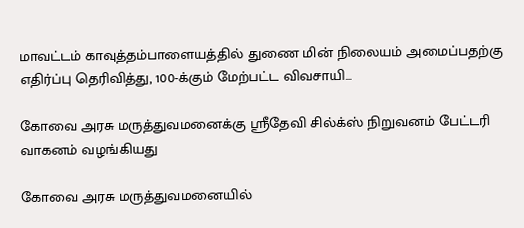மாவட்டம் காவுத்தம்பாளையத்தில் துணை மின் நிலையம் அமைப்பதற்கு எதிர்ப்பு தெரிவித்து, 100-க்கும் மேற்பட்ட விவசாயி...

கோவை அரசு மருத்துவமனைக்கு ஸ்ரீதேவி சில்க்ஸ் நிறுவனம் பேட்டரி வாகனம் வழங்கியது

கோவை அரசு மருத்துவமனையில்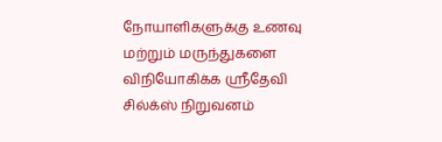நோயாளிகளுக்கு உணவு மற்றும் மருந்துகளை விநியோகிக்க ஸ்ரீதேவி சில்க்ஸ் நிறுவனம்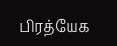பிரத்யேக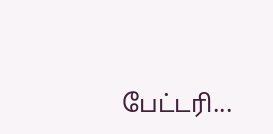பேட்டரி...